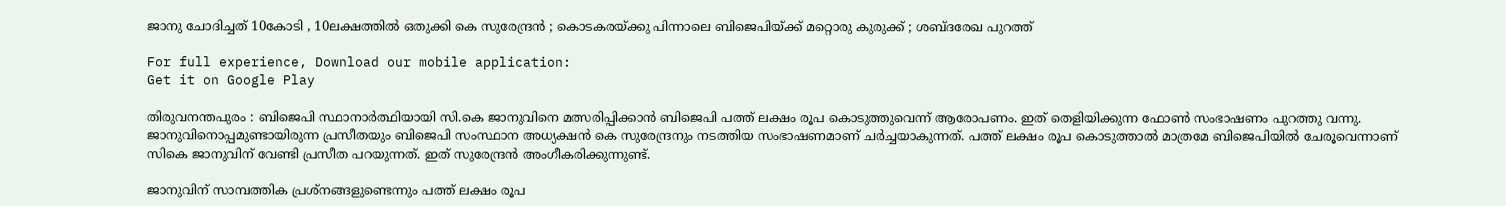ജാനു ചോദിച്ചത് 10കോടി , 10ലക്ഷത്തില്‍ ഒതുക്കി കെ സുരേന്ദ്രന്‍ ; കൊടകരയ്ക്കു പിന്നാലെ ബിജെപിയ്ക്ക് മറ്റൊരു കുരുക്ക്‌ ; ശബ്ദരേഖ പുറത്ത്‌

For full experience, Download our mobile application:
Get it on Google Play

തിരുവനന്തപുരം : ബിജെപി സ്ഥാനാര്‍ത്ഥിയായി സി.കെ ജാനുവിനെ മത്സരിപ്പിക്കാന്‍ ബിജെപി പത്ത് ലക്ഷം രൂപ കൊടുത്തുവെന്ന് ആരോപണം. ഇത് തെളിയിക്കുന്ന ഫോണ്‍ സംഭാഷണം പുറത്തു വന്നു. ജാനുവിനൊപ്പമുണ്ടായിരുന്ന പ്രസീതയും ബിജെപി സംസ്ഥാന അധ്യക്ഷന്‍ കെ സുരേന്ദ്രനും നടത്തിയ സംഭാഷണമാണ് ചര്‍ച്ചയാകുന്നത്. പത്ത് ലക്ഷം രൂപ കൊടുത്താല്‍ മാത്രമേ ബിജെപിയില്‍ ചേരൂവെന്നാണ് സികെ ജാനുവിന് വേണ്ടി പ്രസീത പറയുന്നത്. ഇത് സുരേന്ദ്രന്‍ അംഗീകരിക്കുന്നുണ്ട്.

ജാനുവിന് സാമ്പത്തിക പ്രശ്‌നങ്ങളുണ്ടെന്നും പത്ത് ലക്ഷം രൂപ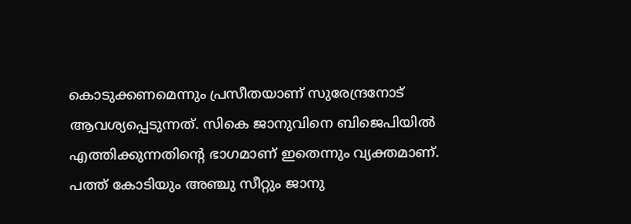കൊടുക്കണമെന്നും പ്രസീതയാണ് സുരേന്ദ്രനോട് ആവശ്യപ്പെടുന്നത്. സികെ ജാനുവിനെ ബിജെപിയില്‍ എത്തിക്കുന്നതിന്റെ ഭാഗമാണ് ഇതെന്നും വ്യക്തമാണ്. പത്ത് കോടിയും അഞ്ചു സീറ്റും ജാനു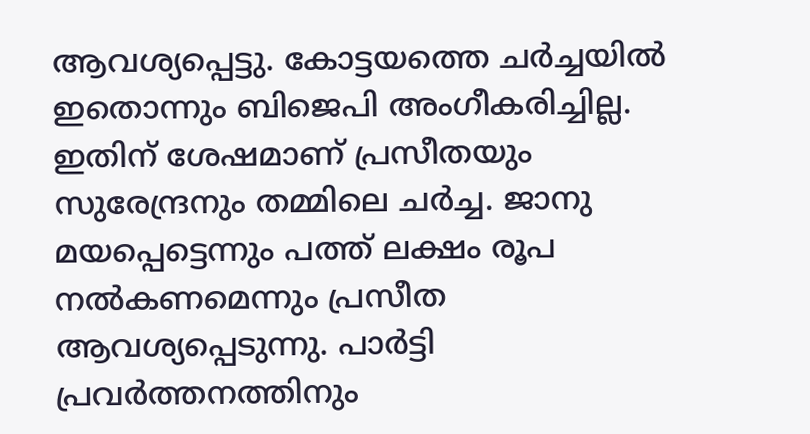ആവശ്യപ്പെട്ടു. കോട്ടയത്തെ ചര്‍ച്ചയില്‍ ഇതൊന്നും ബിജെപി അംഗീകരിച്ചില്ല. ഇതിന് ശേഷമാണ് പ്രസീതയും സുരേന്ദ്രനും തമ്മിലെ ചര്‍ച്ച. ജാനു മയപ്പെട്ടെന്നും പത്ത് ലക്ഷം രൂപ നല്‍കണമെന്നും പ്രസീത ആവശ്യപ്പെടുന്നു. പാര്‍ട്ടി പ്രവര്‍ത്തനത്തിനും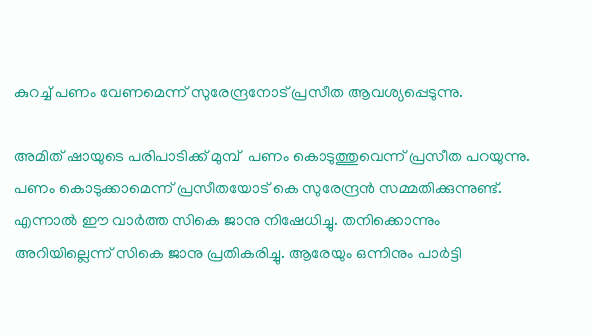കുറച്ച്‌ പണം വേണമെന്ന് സുരേന്ദ്രനോട് പ്രസീത ആവശ്യപ്പെടുന്നു.

അമിത് ഷായുടെ പരിപാടിക്ക് മുമ്പ്  പണം കൊടുത്തുവെന്ന് പ്രസീത പറയുന്നു. പണം കൊടുക്കാമെന്ന് പ്രസീതയോട് കെ സുരേന്ദ്രന്‍ സമ്മതിക്കുന്നുണ്ട്. എന്നാല്‍ ഈ വാര്‍ത്ത സികെ ജാനു നിഷേധിച്ചു. തനിക്കൊന്നും അറിയില്ലെന്ന് സികെ ജാനു പ്രതികരിച്ചു. ആരേയും ഒന്നിനും പാര്‍ട്ടി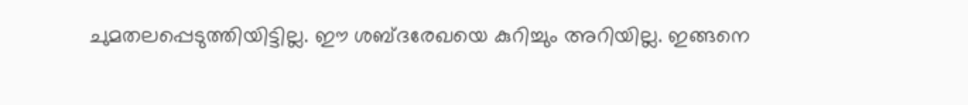ചുമതലപ്പെടുത്തിയിട്ടില്ല. ഈ ശബ്ദരേഖയെ കുറിച്ചും അറിയില്ല. ഇങ്ങനെ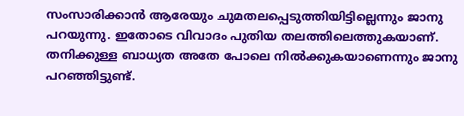സംസാരിക്കാന്‍ ആരേയും ചുമതലപ്പെടുത്തിയിട്ടില്ലെന്നും ജാനു പറയുന്നു. ഇതോടെ വിവാദം പുതിയ തലത്തിലെത്തുകയാണ്. തനിക്കുള്ള ബാധ്യത അതേ പോലെ നില്‍ക്കുകയാണെന്നും ജാനു പറഞ്ഞിട്ടുണ്ട്.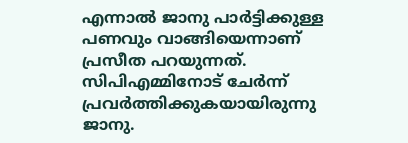എന്നാല്‍ ജാനു പാര്‍ട്ടിക്കുള്ള പണവും വാങ്ങിയെന്നാണ് പ്രസീത പറയുന്നത്. സിപിഎമ്മിനോട് ചേര്‍ന്ന് പ്രവര്‍ത്തിക്കുകയായിരുന്നു ജാനു.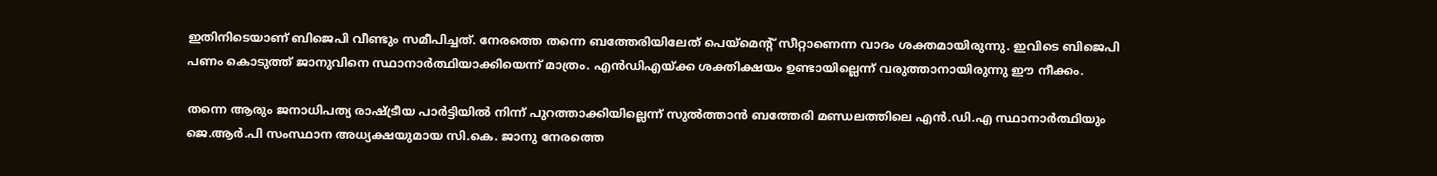ഇതിനിടെയാണ് ബിജെപി വീണ്ടും സമീപിച്ചത്. നേരത്തെ തന്നെ ബത്തേരിയിലേത് പെയ്‌മെന്റ് സീറ്റാണെന്ന വാദം ശക്തമായിരുന്നു. ഇവിടെ ബിജെപി പണം കൊടുത്ത് ജാനുവിനെ സ്ഥാനാര്‍ത്ഥിയാക്കിയെന്ന് മാത്രം. എന്‍ഡിഎയ്ക്ക ശക്തിക്ഷയം ഉണ്ടായില്ലെന്ന് വരുത്താനായിരുന്നു ഈ നീക്കം.

തന്നെ ആരും ജനാധിപത്യ രാഷ്ട്രീയ പാര്‍ട്ടിയില്‍ നിന്ന് പുറത്താക്കിയില്ലെന്ന് സുല്‍ത്താന്‍ ബത്തേരി മണ്ഡലത്തിലെ എന്‍.ഡി.എ സ്ഥാനാര്‍ത്ഥിയും ജെ.ആര്‍.പി സംസ്ഥാന അധ്യക്ഷയുമായ സി.കെ. ജാനു നേരത്തെ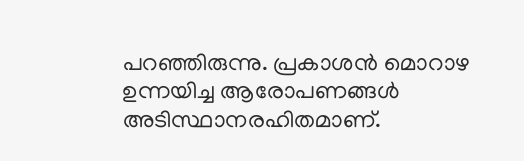പറഞ്ഞിരുന്നു. പ്രകാശന്‍ മൊറാഴ ഉന്നയിച്ച ആരോപണങ്ങള്‍ അടിസ്ഥാനരഹിതമാണ്.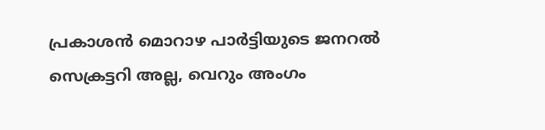പ്രകാശന്‍ മൊറാഴ പാര്‍ട്ടിയുടെ ജനറല്‍ സെക്രട്ടറി അല്ല, വെറും അംഗം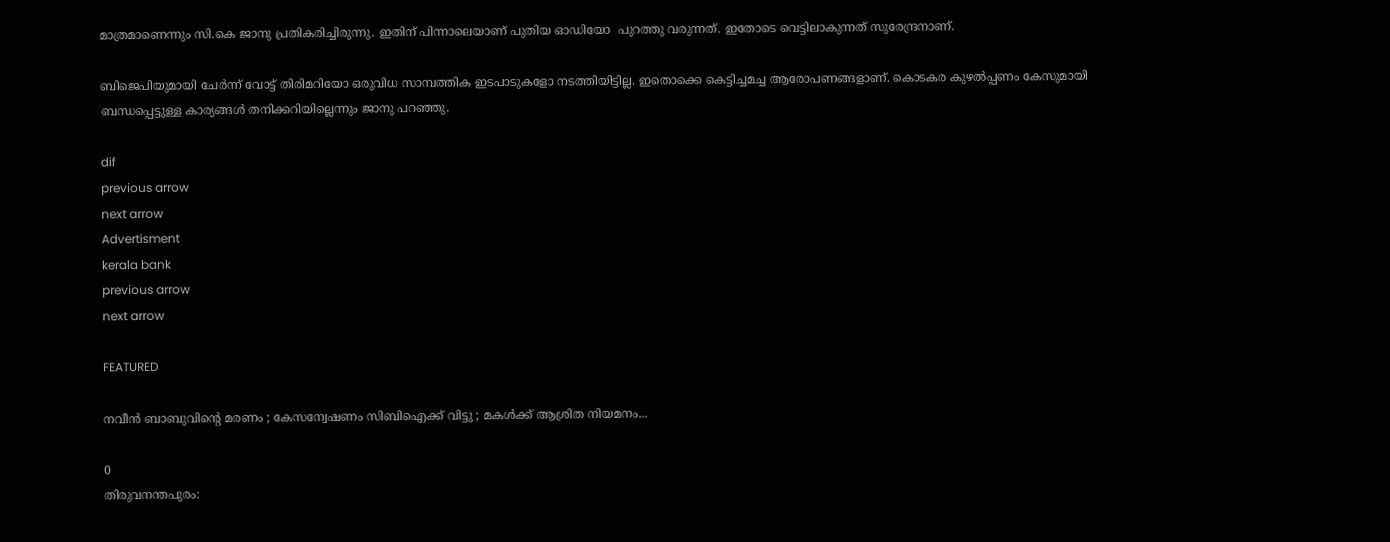മാത്രമാണെന്നും സി.കെ ജാനു പ്രതികരിച്ചിരുന്നു. ഇതിന് പിന്നാലെയാണ് പുതിയ ഓഡിയോ  പുറത്തു വരുന്നത്. ഇതോടെ വെട്ടിലാകുന്നത് സുരേന്ദ്രനാണ്.

ബിജെപിയുമായി ചേര്‍ന്ന് വോട്ട് തിരിമറിയോ ഒരുവിധ സാമ്പത്തിക ഇടപാടുകളോ നടത്തിയിട്ടില്ല. ഇതൊക്കെ കെട്ടിച്ചമച്ച ആരോപണങ്ങളാണ്. കൊടകര കുഴല്‍പ്പണം കേസുമായി ബന്ധപ്പെട്ടുള്ള കാര്യങ്ങള്‍ തനിക്കറിയില്ലെന്നും ജാനു പറഞ്ഞു.

dif
previous arrow
next arrow
Advertisment
kerala bank
previous arrow
next arrow

FEATURED

നവീൻ ബാബുവിന്റെ മരണം ; കേസന്വേഷണം സിബിഐക്ക് വിട്ടു ; മകൾക്ക് ആശ്രിത നിയമനം...

0
തിരുവനന്തപുരം: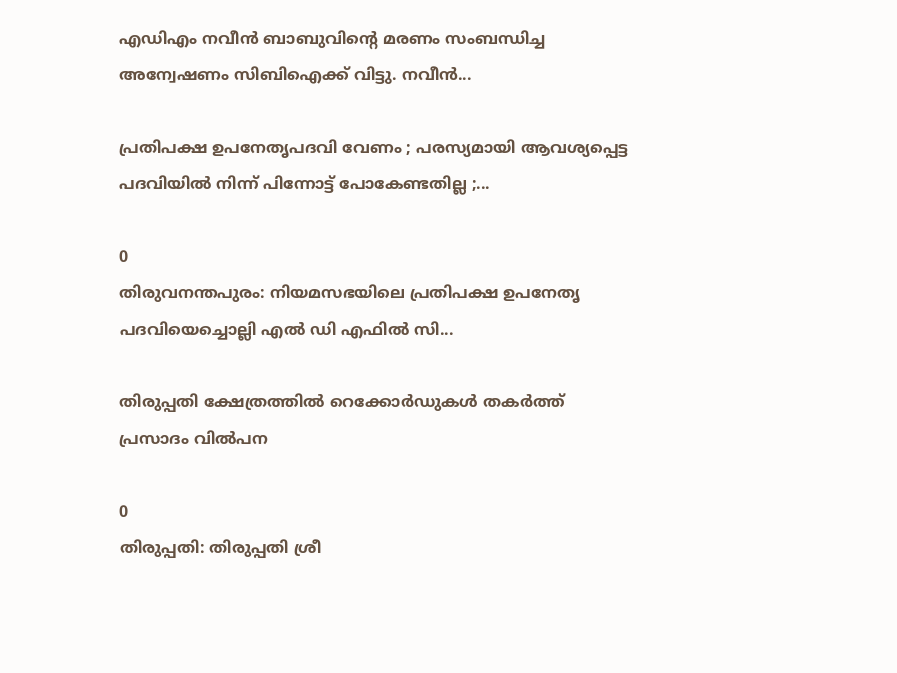എഡിഎം നവീൻ ബാബുവിന്റെ മരണം സംബന്ധിച്ച അന്വേഷണം സിബിഐക്ക് വിട്ടു. നവീൻ...

പ്രതിപക്ഷ ഉപനേതൃപദവി വേണം ; പരസ്യമായി ആവശ്യപ്പെട്ട പദവിയിൽ നിന്ന് പിന്നോട്ട് പോകേണ്ടതില്ല ;...

0
തിരുവനന്തപുരം: നിയമസഭയിലെ പ്രതിപക്ഷ ഉപനേതൃ പദവിയെച്ചൊല്ലി എൽ ഡി എഫിൽ സി...

തിരുപ്പതി ക്ഷേത്രത്തിൽ റെക്കോ‍‍ർഡുകൾ തകർത്ത് പ്രസാദം വിൽപന

0
തിരുപ്പതി: തിരുപ്പതി ശ്രീ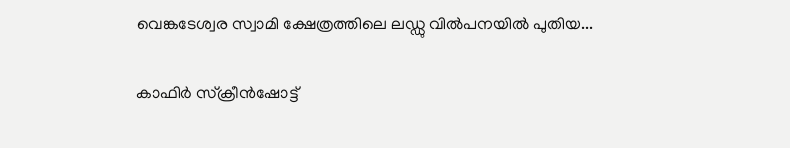വെങ്കടേശ്വര സ്വാമി ക്ഷേത്രത്തിലെ ലഡ്ഡു വിൽപനയിൽ പുതിയ...

കാഫിർ സ്ക്രീൻഷോട്ട്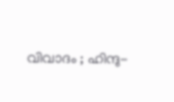വിവാദം ; ഹിന്ദു-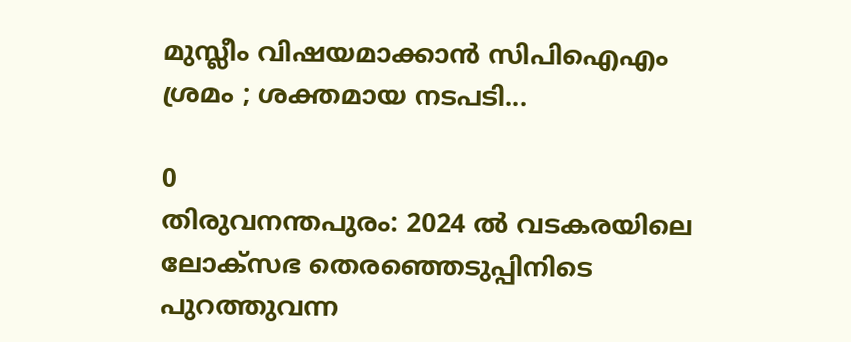മുസ്ലീം വിഷയമാക്കാൻ സിപിഐഎം ശ്രമം ; ശക്തമായ നടപടി...

0
തിരുവനന്തപുരം: 2024 ൽ വടകരയിലെ ലോക്സഭ തെരഞ്ഞെടുപ്പിനിടെ പുറത്തുവന്ന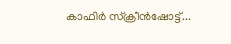കാഫിർ സ്ക്രീൻഷോട്ട്...